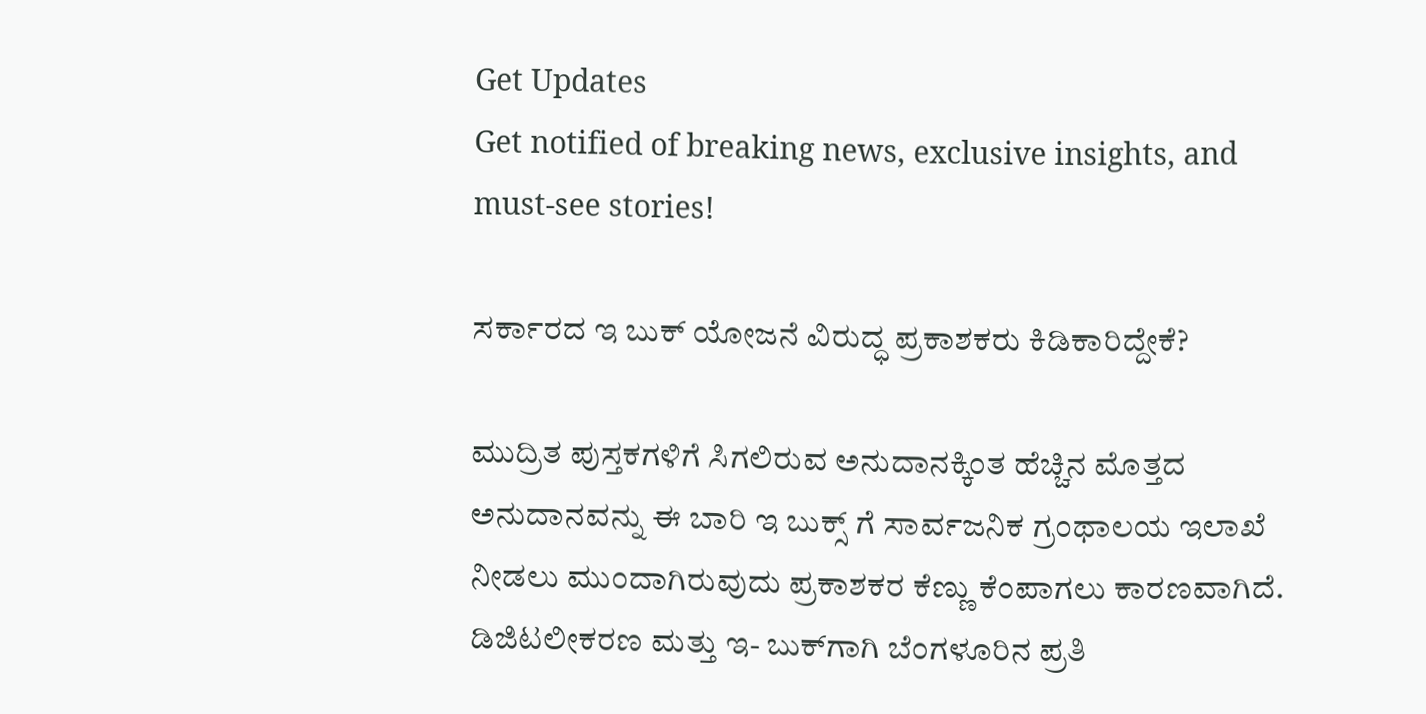Get Updates
Get notified of breaking news, exclusive insights, and must-see stories!

ಸರ್ಕಾರದ ಇ ಬುಕ್ ಯೋಜನೆ ವಿರುದ್ಧ ಪ್ರಕಾಶಕರು ಕಿಡಿಕಾರಿದ್ದೇಕೆ?

ಮುದ್ರಿತ ಪುಸ್ತಕಗಳಿಗೆ ಸಿಗಲಿರುವ ಅನುದಾನಕ್ಕಿಂತ ಹೆಚ್ಚಿನ ಮೊತ್ತದ ಅನುದಾನವನ್ನು ಈ ಬಾರಿ ಇ ಬುಕ್ಸ್ ಗೆ ಸಾರ್ವಜನಿಕ ಗ್ರಂಥಾಲಯ ಇಲಾಖೆ ನೀಡಲು ಮುಂದಾಗಿರುವುದು ಪ್ರಕಾಶಕರ ಕೆಣ್ಣು ಕೆಂಪಾಗಲು ಕಾರಣವಾಗಿದೆ. ಡಿಜಿಟಲೀಕರಣ ಮತ್ತು ಇ- ಬುಕ್‌ಗಾಗಿ ಬೆಂಗಳೂರಿನ ಪ್ರತಿ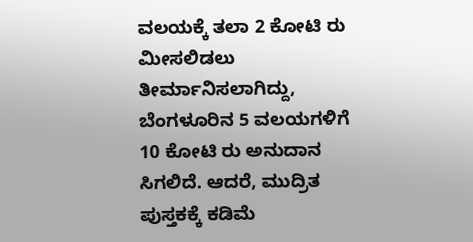ವಲಯಕ್ಕೆ ತಲಾ 2 ಕೋಟಿ ರು ಮೀಸಲಿಡಲು ತೀರ್ಮಾನಿಸಲಾಗಿದ್ದು, ಬೆಂಗಳೂರಿನ 5 ವಲಯಗಳಿಗೆ 10 ಕೋಟಿ ರು ಅನುದಾನ ಸಿಗಲಿದೆ. ಆದರೆ, ಮುದ್ರಿತ ಪುಸ್ತಕಕ್ಕೆ ಕಡಿಮೆ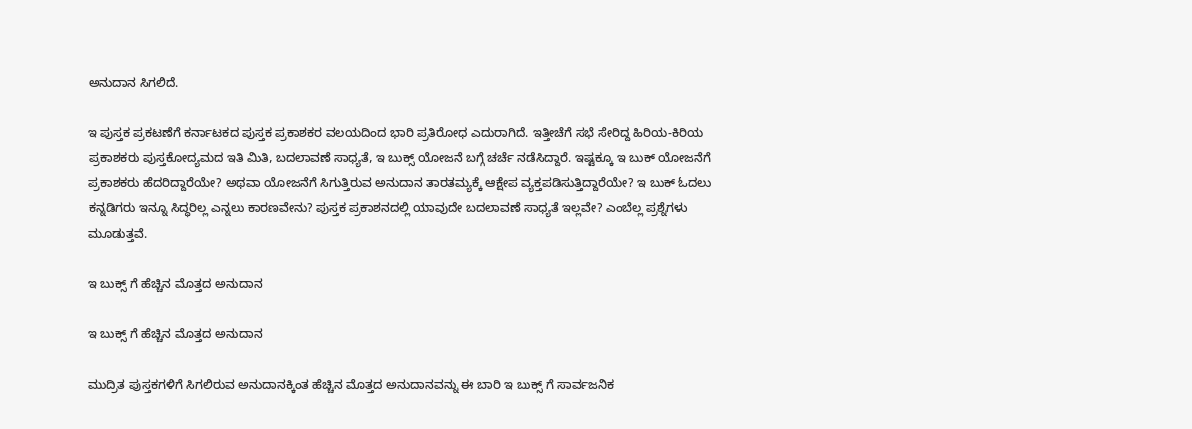ಅನುದಾನ ಸಿಗಲಿದೆ.

ಇ ಪುಸ್ತಕ ಪ್ರಕಟಣೆಗೆ ಕರ್ನಾಟಕದ ಪುಸ್ತಕ ಪ್ರಕಾಶಕರ ವಲಯದಿಂದ ಭಾರಿ ಪ್ರತಿರೋಧ ಎದುರಾಗಿದೆ. ಇತ್ತೀಚೆಗೆ ಸಭೆ ಸೇರಿದ್ದ ಹಿರಿಯ-ಕಿರಿಯ ಪ್ರಕಾಶಕರು ಪುಸ್ತಕೋದ್ಯಮದ ಇತಿ ಮಿತಿ, ಬದಲಾವಣೆ ಸಾಧ್ಯತೆ, ಇ ಬುಕ್ಸ್ ಯೋಜನೆ ಬಗ್ಗೆ ಚರ್ಚೆ ನಡೆಸಿದ್ದಾರೆ. ಇಷ್ಟಕ್ಕೂ ಇ ಬುಕ್ ಯೋಜನೆಗೆ ಪ್ರಕಾಶಕರು ಹೆದರಿದ್ದಾರೆಯೇ? ಅಥವಾ ಯೋಜನೆಗೆ ಸಿಗುತ್ತಿರುವ ಅನುದಾನ ತಾರತಮ್ಯಕ್ಕೆ ಆಕ್ಷೇಪ ವ್ಯಕ್ತಪಡಿಸುತ್ತಿದ್ದಾರೆಯೇ? ಇ ಬುಕ್ ಓದಲು ಕನ್ನಡಿಗರು ಇನ್ನೂ ಸಿದ್ಧರಿಲ್ಲ ಎನ್ನಲು ಕಾರಣವೇನು? ಪುಸ್ತಕ ಪ್ರಕಾಶನದಲ್ಲಿ ಯಾವುದೇ ಬದಲಾವಣೆ ಸಾಧ್ಯತೆ ಇಲ್ಲವೇ? ಎಂಬೆಲ್ಲ ಪ್ರಶ್ನೆಗಳು ಮೂಡುತ್ತವೆ.

ಇ ಬುಕ್ಸ್ ಗೆ ಹೆಚ್ಚಿನ ಮೊತ್ತದ ಅನುದಾನ

ಇ ಬುಕ್ಸ್ ಗೆ ಹೆಚ್ಚಿನ ಮೊತ್ತದ ಅನುದಾನ

ಮುದ್ರಿತ ಪುಸ್ತಕಗಳಿಗೆ ಸಿಗಲಿರುವ ಅನುದಾನಕ್ಕಿಂತ ಹೆಚ್ಚಿನ ಮೊತ್ತದ ಅನುದಾನವನ್ನು ಈ ಬಾರಿ ಇ ಬುಕ್ಸ್ ಗೆ ಸಾರ್ವಜನಿಕ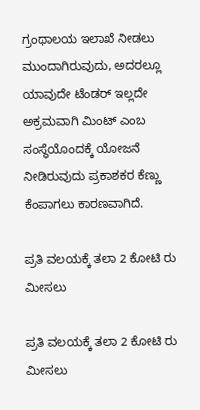ಗ್ರಂಥಾಲಯ ಇಲಾಖೆ ನೀಡಲು ಮುಂದಾಗಿರುವುದು, ಅದರಲ್ಲೂ ಯಾವುದೇ ಟೆಂಡರ್ ಇಲ್ಲದೇ ಅಕ್ರಮವಾಗಿ ಮಿಂಟ್ ಎಂಬ ಸಂಸ್ಥೆಯೊಂದಕ್ಕೆ ಯೋಜನೆ ನೀಡಿರುವುದು ಪ್ರಕಾಶಕರ ಕೆಣ್ಣು ಕೆಂಪಾಗಲು ಕಾರಣವಾಗಿದೆ.

ಪ್ರತಿ ವಲಯಕ್ಕೆ ತಲಾ 2 ಕೋಟಿ ರು ಮೀಸಲು

ಪ್ರತಿ ವಲಯಕ್ಕೆ ತಲಾ 2 ಕೋಟಿ ರು ಮೀಸಲು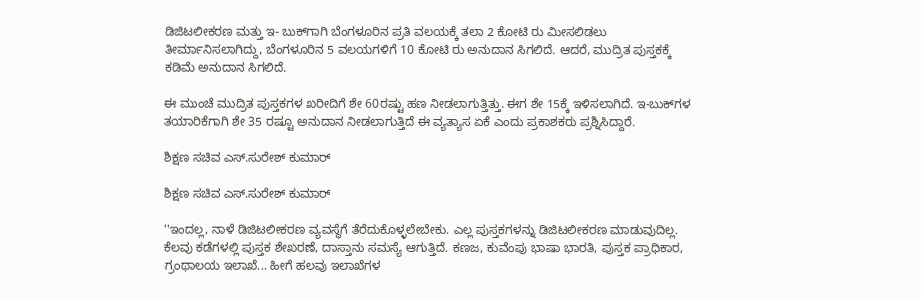ಡಿಜಿಟಲೀಕರಣ ಮತ್ತು ಇ- ಬುಕ್‌ಗಾಗಿ ಬೆಂಗಳೂರಿನ ಪ್ರತಿ ವಲಯಕ್ಕೆ ತಲಾ 2 ಕೋಟಿ ರು ಮೀಸಲಿಡಲು ತೀರ್ಮಾನಿಸಲಾಗಿದ್ದು, ಬೆಂಗಳೂರಿನ 5 ವಲಯಗಳಿಗೆ 10 ಕೋಟಿ ರು ಅನುದಾನ ಸಿಗಲಿದೆ. ಆದರೆ, ಮುದ್ರಿತ ಪುಸ್ತಕಕ್ಕೆ ಕಡಿಮೆ ಅನುದಾನ ಸಿಗಲಿದೆ.

ಈ ಮುಂಚೆ ಮುದ್ರಿತ ಪುಸ್ತಕಗಳ ಖರೀದಿಗೆ ಶೇ 60ರಷ್ಟು ಹಣ ನೀಡಲಾಗುತ್ತಿತ್ತು. ಈಗ ಶೇ 15ಕ್ಕೆ ಇಳಿಸಲಾಗಿದೆ. ಇ-ಬುಕ್‌ಗಳ ತಯಾರಿಕೆಗಾಗಿ ಶೇ 35 ರಷ್ಟೂ ಅನುದಾನ ನೀಡಲಾಗುತ್ತಿದೆ ಈ ವ್ಯತ್ಯಾಸ ಏಕೆ ಎಂದು ಪ್ರಕಾಶಕರು ಪ್ರಶ್ನಿಸಿದ್ದಾರೆ.

ಶಿಕ್ಷಣ ಸಚಿವ ಎಸ್‌.ಸುರೇಶ್‌ ಕುಮಾರ್‌

ಶಿಕ್ಷಣ ಸಚಿವ ಎಸ್‌.ಸುರೇಶ್‌ ಕುಮಾರ್‌

''ಇಂದಲ್ಲ, ನಾಳೆ ಡಿಜಿಟಲೀಕರಣ ವ್ಯವಸ್ಥೆಗೆ ತೆರೆದುಕೊಳ್ಳಲೇಬೇಕು. ಎಲ್ಲ ಪುಸ್ತಕಗಳನ್ನು ಡಿಜಿಟಲೀಕರಣ ಮಾಡುವುದಿಲ್ಲ. ಕೆಲವು ಕಡೆಗಳಲ್ಲಿ ಪುಸ್ತಕ ಶೇಖರಣೆ, ದಾಸ್ತಾನು ಸಮಸ್ಯೆ ಆಗುತ್ತಿದೆ. ಕಣಜ, ಕುವೆಂಪು ಭಾಷಾ ಭಾರತಿ, ಪುಸ್ತಕ ಪ್ರಾಧಿಕಾರ, ಗ್ರಂಥಾಲಯ ಇಲಾಖೆ... ಹೀಗೆ ಹಲವು ಇಲಾಖೆಗಳ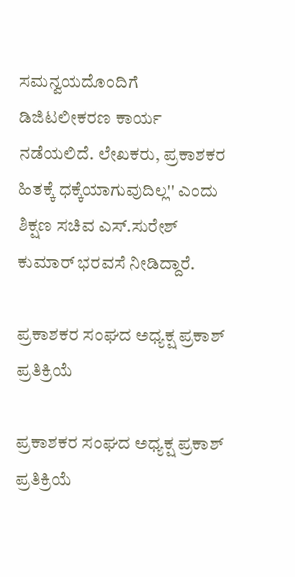ಸಮನ್ವಯದೊಂದಿಗೆ ಡಿಜಿಟಲೀಕರಣ ಕಾರ್ಯ ನಡೆಯಲಿದೆ. ಲೇಖಕರು, ಪ್ರಕಾಶಕರ ಹಿತಕ್ಕೆ ಧಕ್ಕೆಯಾಗುವುದಿಲ್ಲ'' ಎಂದು ಶಿಕ್ಷಣ ಸಚಿವ ಎಸ್‌.ಸುರೇಶ್‌ ಕುಮಾರ್‌ ಭರವಸೆ ನೀಡಿದ್ದಾರೆ.

ಪ್ರಕಾಶಕರ ಸಂಘದ ಅಧ್ಯಕ್ಷ ಪ್ರಕಾಶ್‌ ಪ್ರತಿಕ್ರಿಯೆ

ಪ್ರಕಾಶಕರ ಸಂಘದ ಅಧ್ಯಕ್ಷ ಪ್ರಕಾಶ್‌ ಪ್ರತಿಕ್ರಿಯೆ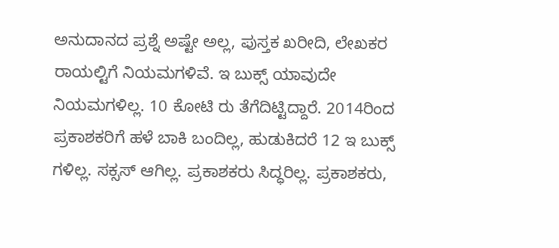ಅನುದಾನದ ಪ್ರಶ್ನೆ ಅಷ್ಟೇ ಅಲ್ಲ, ಪುಸ್ತಕ ಖರೀದಿ, ಲೇಖಕರ ರಾಯಲ್ಟಿಗೆ ನಿಯಮಗಳಿವೆ. ಇ ಬುಕ್ಸ್ ಯಾವುದೇ ನಿಯಮಗಳಿಲ್ಲ. 10 ಕೋಟಿ ರು ತೆಗೆದಿಟ್ಟಿದ್ದಾರೆ. 2014ರಿಂದ ಪ್ರಕಾಶಕರಿಗೆ ಹಳೆ ಬಾಕಿ ಬಂದಿಲ್ಲ, ಹುಡುಕಿದರೆ 12 ಇ ಬುಕ್ಸ್ ಗಳಿಲ್ಲ. ಸಕ್ಸಸ್ ಆಗಿಲ್ಲ. ಪ್ರಕಾಶಕರು ಸಿದ್ಧರಿಲ್ಲ. ಪ್ರಕಾಶಕರು,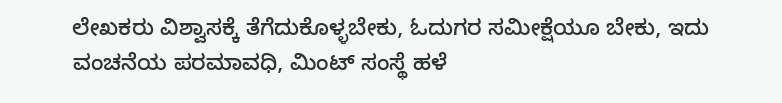ಲೇಖಕರು ವಿಶ್ವಾಸಕ್ಕೆ ತೆಗೆದುಕೊಳ್ಳಬೇಕು, ಓದುಗರ ಸಮೀಕ್ಷೆಯೂ ಬೇಕು, ಇದು ವಂಚನೆಯ ಪರಮಾವಧಿ, ಮಿಂಟ್ ಸಂಸ್ಥೆ ಹಳೆ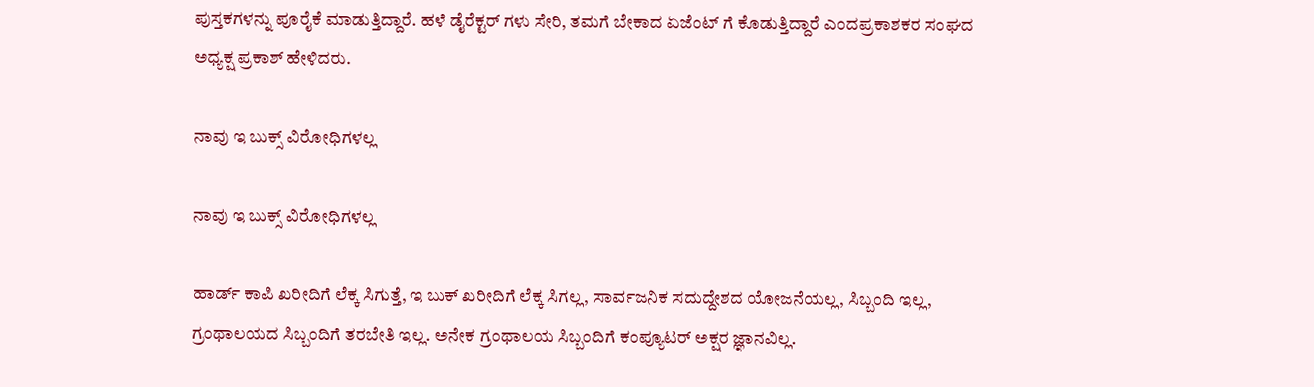ಪುಸ್ತಕಗಳನ್ನು ಪೂರೈಕೆ ಮಾಡುತ್ತಿದ್ದಾರೆ. ಹಳೆ ಡೈರೆಕ್ಟರ್ ಗಳು ಸೇರಿ, ತಮಗೆ ಬೇಕಾದ ಏಜೆಂಟ್ ಗೆ ಕೊಡುತ್ತಿದ್ದಾರೆ ಎಂದಪ್ರಕಾಶಕರ ಸಂಘದ ಅಧ್ಯಕ್ಷ ಪ್ರಕಾಶ್‌ ಹೇಳಿದರು.

ನಾವು ಇ ಬುಕ್ಸ್ ವಿರೋಧಿಗಳಲ್ಲ

ನಾವು ಇ ಬುಕ್ಸ್ ವಿರೋಧಿಗಳಲ್ಲ

ಹಾರ್ಡ್ ಕಾಪಿ ಖರೀದಿಗೆ ಲೆಕ್ಕ ಸಿಗುತ್ತೆ, ಇ ಬುಕ್ ಖರೀದಿಗೆ ಲೆಕ್ಕ ಸಿಗಲ್ಲ, ಸಾರ್ವಜನಿಕ ಸದುದ್ದೇಶದ ಯೋಜನೆಯಲ್ಲ, ಸಿಬ್ಬಂದಿ ಇಲ್ಲ, ಗ್ರಂಥಾಲಯದ ಸಿಬ್ಬಂದಿಗೆ ತರಬೇತಿ ಇಲ್ಲ. ಅನೇಕ ಗ್ರಂಥಾಲಯ ಸಿಬ್ಬಂದಿಗೆ ಕಂಪ್ಯೂಟರ್ ಅಕ್ಷರ ಜ್ಞಾನವಿಲ್ಲ.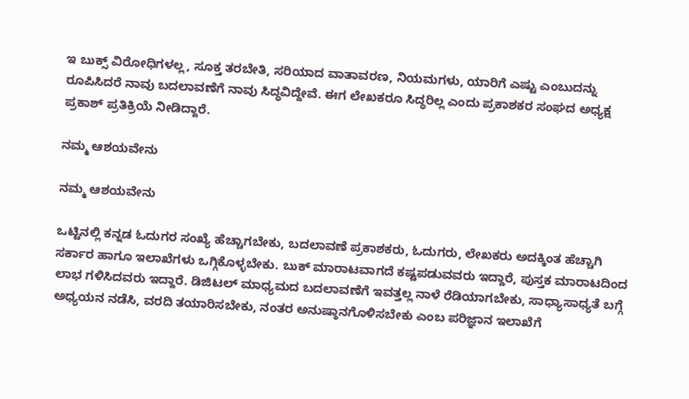ಇ ಬುಕ್ಸ್ ವಿರೋಧಿಗಳಲ್ಲ, ಸೂಕ್ತ ತರಬೇತಿ, ಸರಿಯಾದ ವಾತಾವರಣ, ನಿಯಮಗಳು, ಯಾರಿಗೆ ಎಷ್ಟು ಎಂಬುದನ್ನು ರೂಪಿಸಿದರೆ ನಾವು ಬದಲಾವಣೆಗೆ ನಾವು ಸಿದ್ಧವಿದ್ದೇವೆ. ಈಗ ಲೇಖಕರೂ ಸಿದ್ಧರಿಲ್ಲ ಎಂದು ಪ್ರಕಾಶಕರ ಸಂಘದ ಅಧ್ಯಕ್ಷ ಪ್ರಕಾಶ್‌ ಪ್ರತಿಕ್ರಿಯೆ ನೀಡಿದ್ದಾರೆ.

ನಮ್ಮ ಆಶಯವೇನು

ನಮ್ಮ ಆಶಯವೇನು

ಒಟ್ಟಿನಲ್ಲಿ ಕನ್ನಡ ಓದುಗರ ಸಂಖ್ಯೆ ಹೆಚ್ಚಾಗಬೇಕು, ಬದಲಾವಣೆ ಪ್ರಕಾಶಕರು, ಓದುಗರು, ಲೇಖಕರು ಅದಕ್ಕಿಂತ ಹೆಚ್ಚಾಗಿ ಸರ್ಕಾರ ಹಾಗೂ ಇಲಾಖೆಗಳು ಒಗ್ಗಿಕೊಳ್ಳಬೇಕು. ಬುಕ್ ಮಾರಾಟವಾಗದೆ ಕಷ್ಟಪಡುವವರು ಇದ್ದಾರೆ, ಪುಸ್ತಕ ಮಾರಾಟದಿಂದ ಲಾಭ ಗಳಿಸಿದವರು ಇದ್ದಾರೆ. ಡಿಜಿಟಲ್ ಮಾಧ್ಯಮದ ಬದಲಾವಣೆಗೆ ಇವತ್ತಲ್ಲ ನಾಳೆ ರೆಡಿಯಾಗಬೇಕು, ಸಾಧ್ಯಾಸಾಧ್ಯತೆ ಬಗ್ಗೆ ಅಧ್ಯಯನ ನಡೆಸಿ, ವರದಿ ತಯಾರಿಸಬೇಕು, ನಂತರ ಅನುಷ್ಠಾನಗೊಳಿಸಬೇಕು ಎಂಬ ಪರಿಜ್ಞಾನ ಇಲಾಖೆಗೆ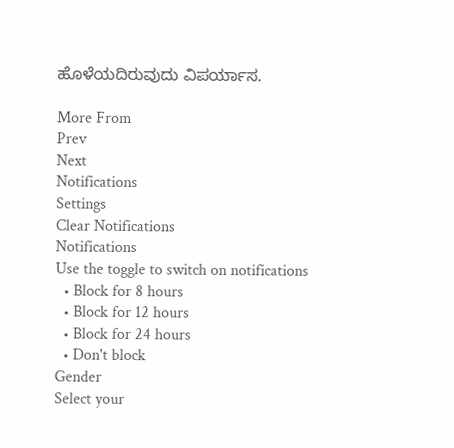ಹೊಳೆಯದಿರುವುದು ವಿಪರ್ಯಾಸ.

More From
Prev
Next
Notifications
Settings
Clear Notifications
Notifications
Use the toggle to switch on notifications
  • Block for 8 hours
  • Block for 12 hours
  • Block for 24 hours
  • Don't block
Gender
Select your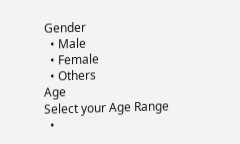Gender
  • Male
  • Female
  • Others
Age
Select your Age Range
  •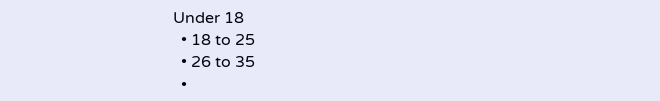Under 18
  • 18 to 25
  • 26 to 35
  •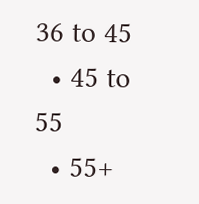36 to 45
  • 45 to 55
  • 55+